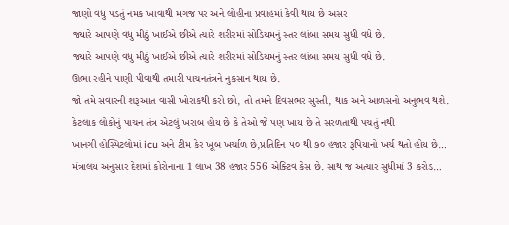જાણો વધુ પડતું નમક ખાવાથી મગજ પર અને લોહીના પ્રવાહમાં કેવી થાય છે અસર
જ્યારે આપણે વધુ મીઠું ખાઈએ છીએ ત્યારે શરીરમાં સોડિયમનું સ્તર લાંબા સમય સુધી વધે છે.
જ્યારે આપણે વધુ મીઠું ખાઈએ છીએ ત્યારે શરીરમાં સોડિયમનું સ્તર લાંબા સમય સુધી વધે છે.
ઊભા રહીને પાણી પીવાથી તમારી પાચનતંત્રને નુકસાન થાય છે.
જો તમે સવારની શરૂઆત વાસી ખોરાકથી કરો છો, તો તમને દિવસભર સુસ્તી, થાક અને આળસનો અનુભવ થશે.
કેટલાક લોકોનું પાચન તંત્ર એટલું ખરાબ હોય છે કે તેઓ જે પણ ખાય છે તે સરળતાથી પચતું નથી
ખાનગી હોસ્પિટલોમાં icu અને ટીમ કેર ખૂબ ખર્ચાળ છે,પ્રતિદિન ૫૦ થી ૭૦ હજાર રૂપિયાનો ખર્ચ થતો હોય છે…
મંત્રાલય અનુસાર દેશમાં કોરોનાના 1 લાખ 38 હજાર 556 એક્ટિવ કેસ છે. સાથ જ અત્યાર સુધીમાં 3 કરોડ…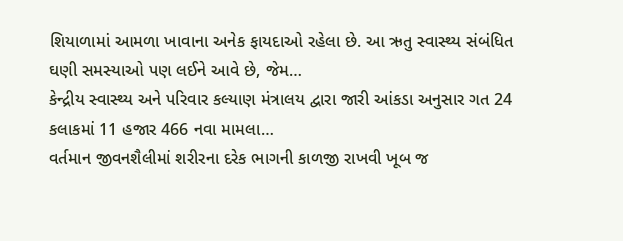શિયાળામાં આમળા ખાવાના અનેક ફાયદાઓ રહેલા છે. આ ઋતુ સ્વાસ્થ્ય સંબંધિત ઘણી સમસ્યાઓ પણ લઈને આવે છે, જેમ…
કેન્દ્રીય સ્વાસ્થ્ય અને પરિવાર કલ્યાણ મંત્રાલય દ્વારા જારી આંકડા અનુસાર ગત 24 કલાકમાં 11 હજાર 466 નવા મામલા…
વર્તમાન જીવનશૈલીમાં શરીરના દરેક ભાગની કાળજી રાખવી ખૂબ જ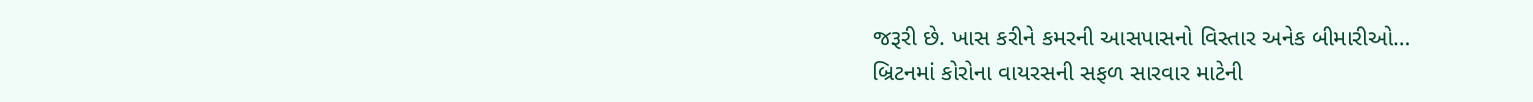જરૂરી છે. ખાસ કરીને કમરની આસપાસનો વિસ્તાર અનેક બીમારીઓ…
બ્રિટનમાં કોરોના વાયરસની સફળ સારવાર માટેની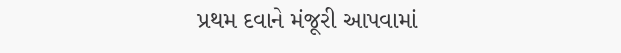પ્રથમ દવાને મંજૂરી આપવામાં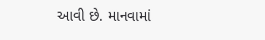આવી છે. માનવામાં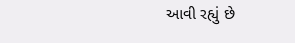આવી રહ્યું છે